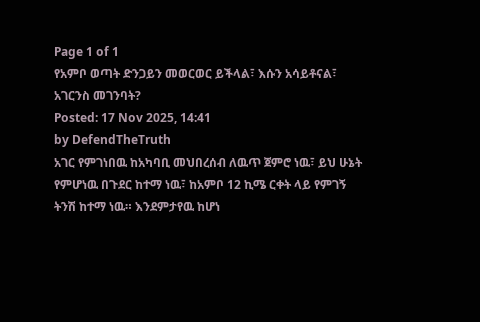Page 1 of 1
የአምቦ ወጣት ድንጋይን መወርወር ይችላል፣ እሱን አሳይቶናል፣ አገርንስ መገንባት?
Posted: 17 Nov 2025, 14:41
by DefendTheTruth
አገር የምገነበዉ ከአካባቢ መህበረሰብ ለዉጥ ጀምሮ ነዉ፣ ይህ ሁኔት የምሆነዉ በጉደር ከተማ ነዉ፣ ከአምቦ 12 ኪሜ ርቀት ላይ የምገኝ ትንሽ ከተማ ነዉ። እንደምታየዉ ከሆነ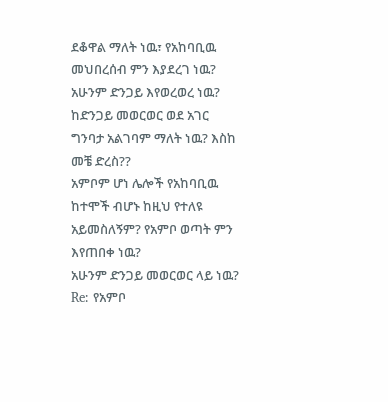ደቆዋል ማለት ነዉ፣ የአከባቢዉ መህበረሰብ ምን እያደረገ ነዉ? አሁንም ድንጋይ እየወረወረ ነዉ? ከድንጋይ መወርወር ወደ አገር ግንባታ አልገባም ማለት ነዉ? እስከ መቼ ድረስ??
አምቦም ሆነ ሌሎች የአከባቢዉ ከተሞች ብሆኑ ከዚህ የተለዩ አይመስለኝም? የአምቦ ወጣት ምን እየጠበቀ ነዉ?
አሁንም ድንጋይ መወርወር ላይ ነዉ?
Re: የአምቦ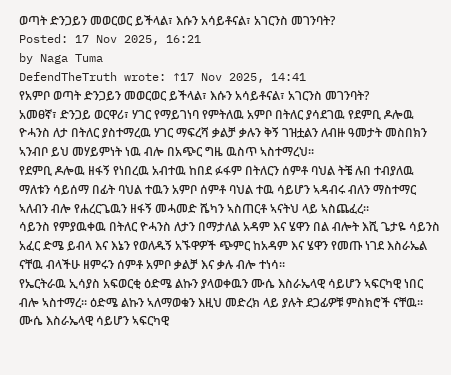ወጣት ድንጋይን መወርወር ይችላል፣ እሱን አሳይቶናል፣ አገርንስ መገንባት?
Posted: 17 Nov 2025, 16:21
by Naga Tuma
DefendTheTruth wrote: ↑17 Nov 2025, 14:41
የአምቦ ወጣት ድንጋይን መወርወር ይችላል፣ እሱን አሳይቶናል፣ አገርንስ መገንባት?
አመፀኛ፣ ድንጋይ ወርዋሪ፣ ሃገር የማይገነባ የምትለዉ አምቦ በትለር ያሳደገዉ የደምቢ ዶሎዉ ዮሓንስ ለታ በትለር ያስተማረዉ ሃገር ማፍረሻ ቃልቻ ቃሉን ቅኝ ገዝቷልን ለብዙ ዓመታት መስበክን ኣንብቦ ይህ መሃይምነት ነዉ ብሎ በአጭር ግዜ ዉስጥ ኣስተማረህ።
የደምቢ ዶሎዉ ዘፋኝ የነበረዉ አብተዉ ከበደ ፉፋም በትለርን ሰምቶ ባህል ትቼ ሉበ ተብያለዉ ማለቱን ሳይሰማ በፊት ባህል ተዉን አምቦ ሰምቶ ባህል ተዉ ሳይሆን ኣዳብሩ ብለን ማስተማር ኣለብን ብሎ የሐረርጌዉን ዘፋኝ መሓመድ ሼካን ኣስጠርቶ ኣናትህ ላይ ኣስጨፈረ።
ሳይንስ የምያዉቀዉ በትለር ዮሓንስ ለታን በማታለል አዳም እና ሄዋን በል ብሎት እሺ ጌታዬ ሳይንስ አፈር ድሜ ይብላ እና እኔን የወለዱኝ አኙዋዎች ጭምር ከአዳም እና ሄዋን የመጡ ነገደ እስራኤል ናቸዉ ብላችሁ ዘምሩን ሰምቶ አምቦ ቃልቻ እና ቃሉ ብሎ ተነሳ።
የኤርትራዉ ኢሳያስ አፍወርቂ ዕድሜ ልኩን ያላወቀዉን ሙሴ እስራኤላዊ ሳይሆን ኣፍርካዊ ነበር ብሎ ኣስተማረ። ዕድሜ ልኩን ኣለማወቁን እዚህ መድረክ ላይ ያሉት ደጋፊዎቹ ምስክሮች ናቸዉ።
ሙሴ እስራኤላዊ ሳይሆን ኣፍርካዊ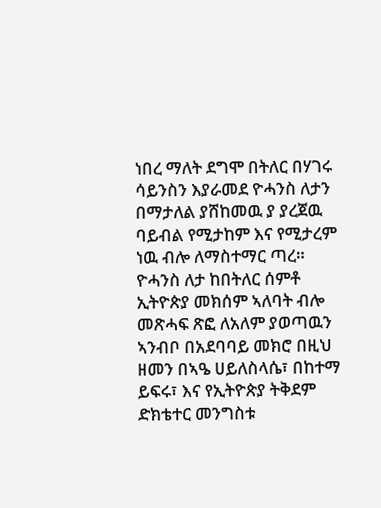ነበረ ማለት ደግሞ በትለር በሃገሩ ሳይንስን እያራመደ ዮሓንስ ለታን በማታለል ያሸከመዉ ያ ያረጀዉ ባይብል የሚታከም እና የሚታረም ነዉ ብሎ ለማስተማር ጣረ።
ዮሓንስ ለታ ከበትለር ሰምቶ ኢትዮጵያ መክሰም ኣለባት ብሎ መጽሓፍ ጽፎ ለአለም ያወጣዉን ኣንብቦ በአደባባይ መክሮ በዚህ ዘመን በኣዔ ሀይለስላሴ፣ በከተማ ይፍሩ፣ እና የኢትዮጵያ ትቅደም ድክቴተር መንግስቱ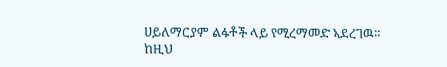ሀይለማርያም ልፋቶች ላይ የሚረማመድ ኣደረገዉ።
ከዚህ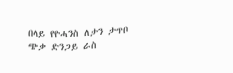በላይ የዮሓንስ ለታን ታጥቦ ጭቃ ድንጋይ ራስ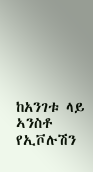ከአንገቱ ላይ ኣንስቶ የኢቮሉሽን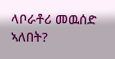ላቦራቶሪ መዉሰድ ኣለበት?